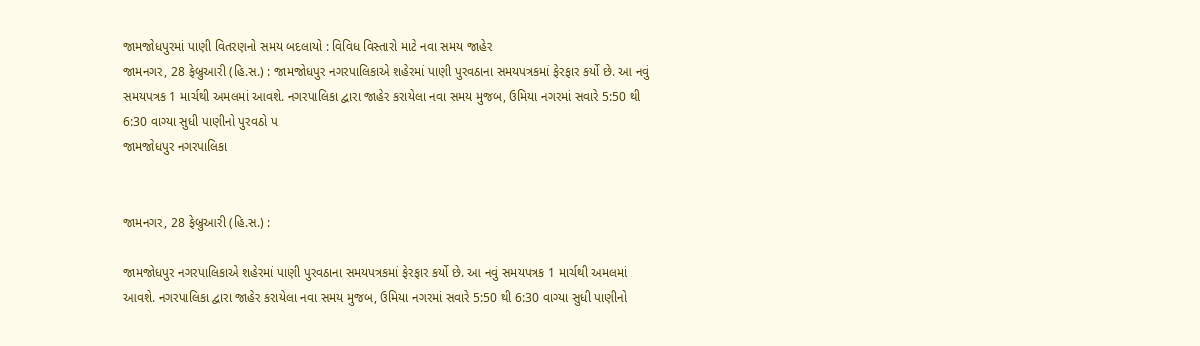જામજોધપુરમાં પાણી વિતરણનો સમય બદલાયો : વિવિધ વિસ્તારો માટે નવા સમય જાહેર
જામનગર, 28 ફેબ્રુઆરી (હિ.સ.) : જામજોધપુર નગરપાલિકાએ શહેરમાં પાણી પુરવઠાના સમયપત્રકમાં ફેરફાર કર્યો છે. આ નવું સમયપત્રક 1 માર્ચથી અમલમાં આવશે. નગરપાલિકા દ્વારા જાહેર કરાયેલા નવા સમય મુજબ, ઉમિયા નગરમાં સવારે 5:50 થી 6:30 વાગ્યા સુધી પાણીનો પુરવઠો પ
જામજોધપુર નગરપાલિકા


જામનગર, 28 ફેબ્રુઆરી (હિ.સ.) :

જામજોધપુર નગરપાલિકાએ શહેરમાં પાણી પુરવઠાના સમયપત્રકમાં ફેરફાર કર્યો છે. આ નવું સમયપત્રક 1 માર્ચથી અમલમાં આવશે. નગરપાલિકા દ્વારા જાહેર કરાયેલા નવા સમય મુજબ, ઉમિયા નગરમાં સવારે 5:50 થી 6:30 વાગ્યા સુધી પાણીનો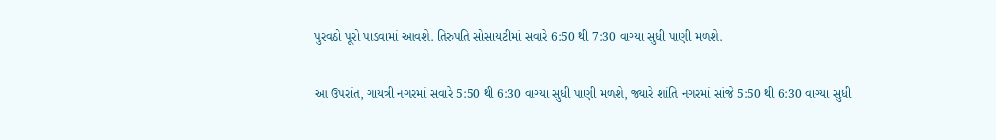પુરવઠો પૂરો પાડવામાં આવશે. તિરુપતિ સોસાયટીમાં સવારે 6:50 થી 7:30 વાગ્યા સુધી પાણી મળશે.

આ ઉપરાંત, ગાયત્રી નગરમાં સવારે 5:50 થી 6:30 વાગ્યા સુધી પાણી મળશે, જ્યારે શાંતિ નગરમાં સાંજે 5:50 થી 6:30 વાગ્યા સુધી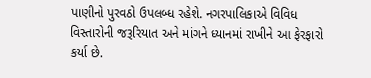પાણીનો પુરવઠો ઉપલબ્ધ રહેશે. નગરપાલિકાએ વિવિધ વિસ્તારોની જરૂરિયાત અને માંગને ધ્યાનમાં રાખીને આ ફેરફારો કર્યા છે.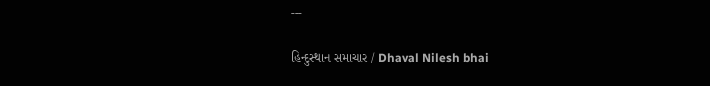---

હિન્દુસ્થાન સમાચાર / Dhaval Nilesh bhai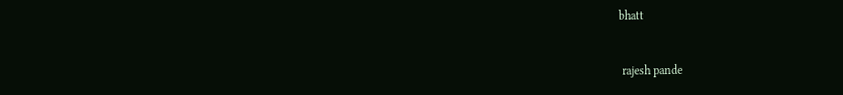bhatt


 rajesh pande